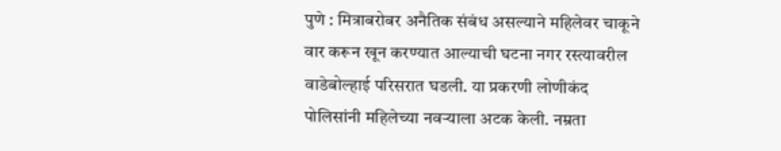पुणे : मित्राबरोबर अनैतिक संबंध असल्याने महिलेवर चाकूने वार करून खून करण्यात आल्याची घटना नगर रस्त्यावरील वाडेबोल्हाई परिसरात घडली. या प्रकरणी लोणीकंद पोलिसांनी महिलेच्या नवऱ्याला अटक केली. नम्रता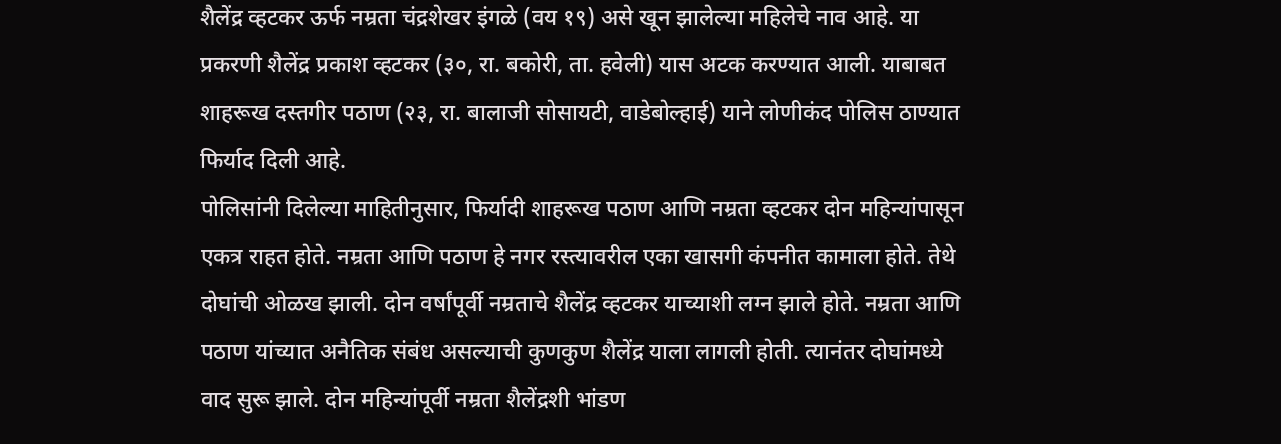शैलेंद्र व्हटकर ऊर्फ नम्रता चंद्रशेखर इंगळे (वय १९) असे खून झालेल्या महिलेचे नाव आहे. या प्रकरणी शैलेंद्र प्रकाश व्हटकर (३०, रा. बकोरी, ता. हवेली) यास अटक करण्यात आली. याबाबत शाहरूख दस्तगीर पठाण (२३, रा. बालाजी सोसायटी, वाडेबोल्हाई) याने लोणीकंद पोलिस ठाण्यात फिर्याद दिली आहे.
पोलिसांनी दिलेल्या माहितीनुसार, फिर्यादी शाहरूख पठाण आणि नम्रता व्हटकर दोन महिन्यांपासून एकत्र राहत होते. नम्रता आणि पठाण हे नगर रस्त्यावरील एका खासगी कंपनीत कामाला होते. तेथे दोघांची ओळख झाली. दोन वर्षांपूर्वी नम्रताचे शैलेंद्र व्हटकर याच्याशी लग्न झाले होते. नम्रता आणि पठाण यांच्यात अनैतिक संबंध असल्याची कुणकुण शैलेंद्र याला लागली होती. त्यानंतर दोघांमध्ये वाद सुरू झाले. दोन महिन्यांपूर्वी नम्रता शैलेंद्रशी भांडण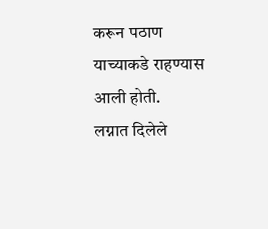करून पठाण याच्याकडे राहण्यास आली होती.
लग्नात दिलेले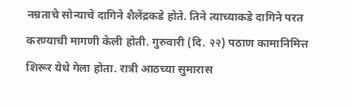नम्रताचे सोन्याचे दागिने शैलेंद्रकडे होते. तिने त्याच्याकडे दागिने परत करण्याची मागणी केली होती. गुरुवारी (दि. २२) पठाण कामानिमित्त शिरूर येथे गेला होता. रात्री आठच्या सुमारास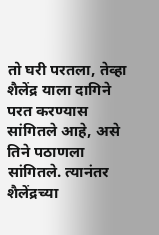तो घरी परतला, तेव्हा शैलेंद्र याला दागिने परत करण्यास सांगितले आहे, असे तिने पठाणला सांगितले. त्यानंतर शैलेंद्रच्या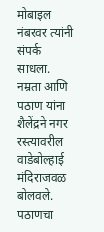मोबाइल नंबरवर त्यांनी संपर्क साधला. नम्रता आणि पठाण यांना शैलेंद्रने नगर रस्त्यावरील वाडेबोल्हाई मंदिराजवळ बोलवले. पठाणचा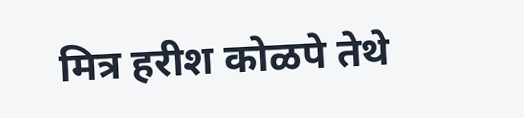मित्र हरीश कोळपे तेथे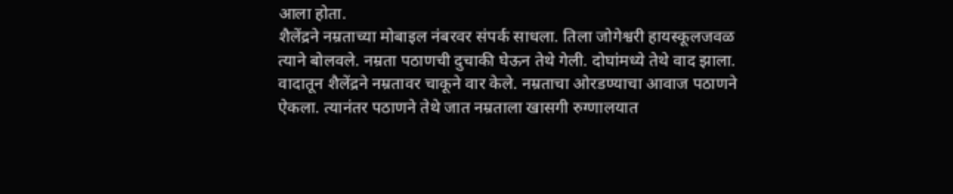आला होता.
शैलेंद्रने नम्रताच्या मोबाइल नंबरवर संपर्क साधला. तिला जोगेश्वरी हायस्कूलजवळ त्याने बोलवले. नम्रता पठाणची दुचाकी घेऊन तेथे गेली. दोघांमध्ये तेथे वाद झाला. वादातून शैलेंद्रने नम्रतावर चाकूने वार केले. नम्रताचा ओरडण्याचा आवाज पठाणने ऐकला. त्यानंतर पठाणने तेथे जात नम्रताला खासगी रुग्णालयात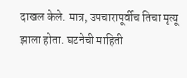दाखल केले. मात्र, उपचारापूर्वीच तिचा मृत्यू झाला होता. घटनेची माहिती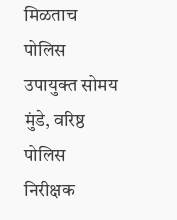मिळताच पोलिस उपायुक्त सोमय मुंडे, वरिष्ठ पोलिस निरीक्षक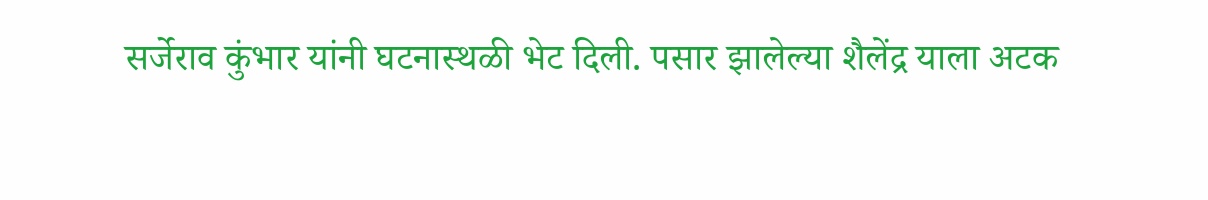सर्जेराव कुंभार यांनी घटनास्थळी भेट दिली. पसार झालेल्या शैलेंद्र याला अटक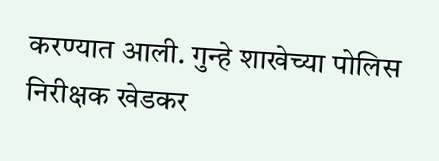करण्यात आली. गुन्हे शाखेच्या पोलिस निरीक्षक खेडकर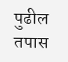पुढील तपास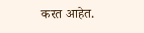करत आहेत.